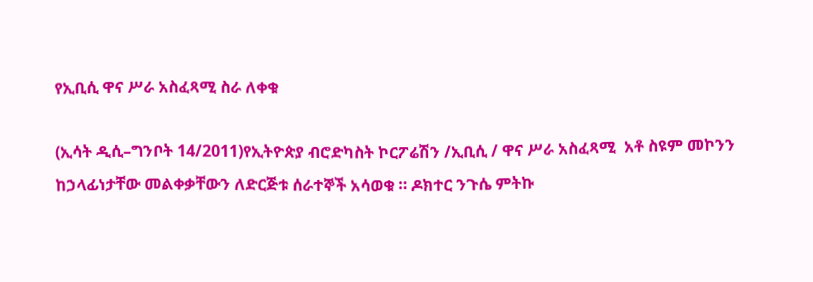የኢቢሲ ዋና ሥራ አስፈጻሚ ስራ ለቀቁ

(ኢሳት ዲሲ–ግንቦት 14/2011)የኢትዮጵያ ብሮድካስት ኮርፖሬሽን /ኢቢሲ / ዋና ሥራ አስፈጻሚ  አቶ ስዩም መኮንን ከኃላፊነታቸው መልቀቃቸውን ለድርጅቱ ሰራተኞች አሳወቁ ። ዶክተር ንጉሴ ምትኩ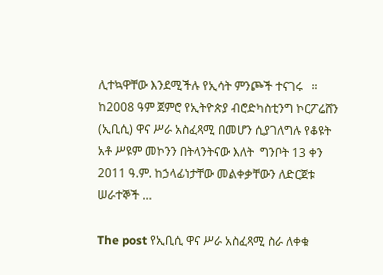ሊተኳዋቸው እንደሚችሉ የኢሳት ምንጮች ተናገሩ   ። ከ2008 ዓም ጀምሮ የኢትዮጵያ ብሮድካስቲንግ ኮርፖሬሸን (ኢቢሲ) ዋና ሥራ አስፈጻሚ በመሆን ሲያገለግሉ የቆዩት አቶ ሥዩም መኮንን በትላንትናው እለት  ግንቦት 13 ቀን 2011 ዓ.ም. ከኃላፊነታቸው መልቀቃቸውን ለድርጀቱ ሠራተኞች …

The post የኢቢሲ ዋና ሥራ አስፈጻሚ ስራ ለቀቁ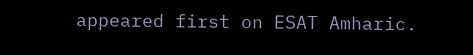appeared first on ESAT Amharic.